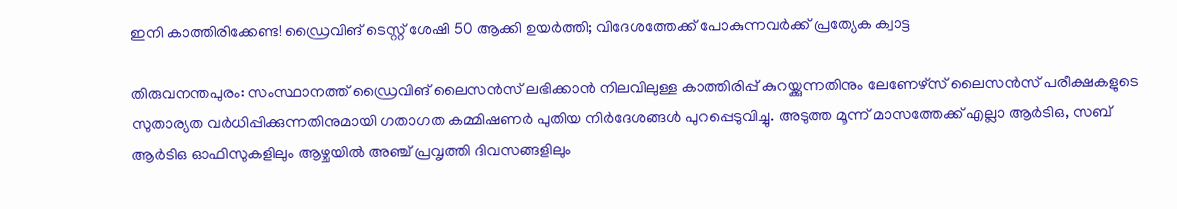ഇനി കാത്തിരിക്കേണ്ട! ഡ്രൈവിങ് ടെസ്റ്റ് ശേഷി 50 ആക്കി ഉയർത്തി; വിദേശത്തേക്ക് പോകുന്നവർക്ക് പ്രത്യേക ക്വാട്ട

തിരുവനന്തപുരം: സംസ്ഥാനത്ത് ഡ്രൈവിങ് ലൈസൻസ് ലഭിക്കാൻ നിലവിലുള്ള കാത്തിരിപ്പ് കുറയ്ക്കുന്നതിനും ലേണേഴ്സ് ലൈസൻസ് പരീക്ഷകളുടെ സുതാര്യത വർധിപ്പിക്കുന്നതിനുമായി ഗതാഗത കമ്മിഷണർ പുതിയ നിർദേശങ്ങൾ പുറപ്പെടുവിച്ചു. അടുത്ത മൂന്ന് മാസത്തേക്ക് എല്ലാ ആർടിഒ, സബ് ആർടിഒ ഓഫിസുകളിലും ആഴ്ചയിൽ അഞ്ച് പ്രവൃത്തി ദിവസങ്ങളിലും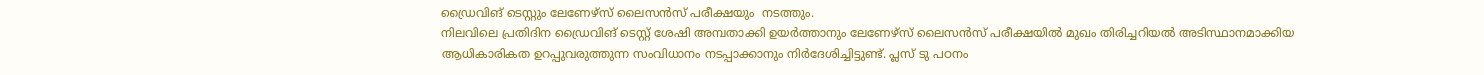ഡ്രൈവിങ് ടെസ്റ്റും ലേണേഴ്സ് ലൈസൻസ് പരീക്ഷയും  നടത്തും.
നിലവിലെ പ്രതിദിന ഡ്രൈവിങ് ടെസ്റ്റ് ശേഷി അമ്പതാക്കി ഉയർത്താനും ലേണേഴ്സ് ലൈസൻസ് പരീക്ഷയിൽ മുഖം തിരിച്ചറിയൽ അടിസ്ഥാനമാക്കിയ ആധികാരികത ഉറപ്പുവരുത്തുന്ന സംവിധാനം നടപ്പാക്കാനും നിർദേശിച്ചിട്ടുണ്ട്. പ്ലസ് ടു പഠനം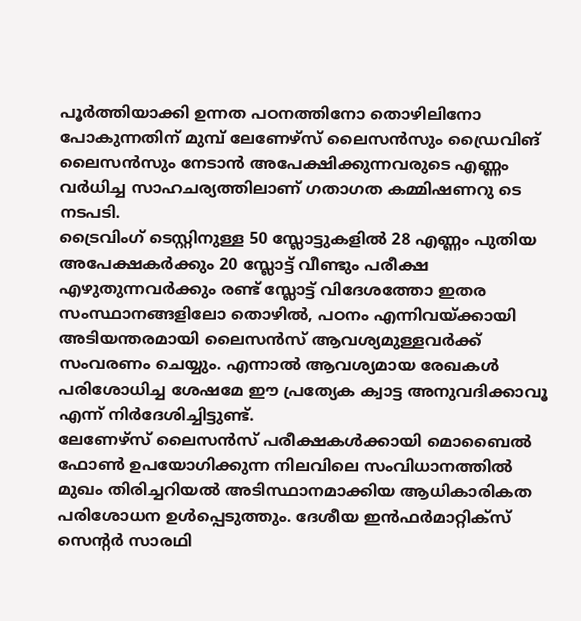പൂർത്തിയാക്കി ഉന്നത പഠനത്തിനോ തൊഴിലിനോ പോകുന്നതിന് മുമ്പ് ലേണേഴ്സ് ലൈസൻസും ഡ്രൈവിങ് ലൈസൻസും നേടാൻ അപേക്ഷിക്കുന്നവരുടെ എണ്ണം വർധിച്ച സാഹചര്യത്തിലാണ് ഗതാഗത കമ്മിഷണറു ടെ നടപടി.
ട്രൈവിംഗ് ടെസ്റ്റിനുള്ള 50 സ്ലോട്ടുകളിൽ 28 എണ്ണം പുതിയ അപേക്ഷകർക്കും 20 സ്ലോട്ട് വീണ്ടും പരീക്ഷ എഴുതുന്നവർക്കും രണ്ട് സ്ലോട്ട് വിദേശത്തോ ഇതര സംസ്ഥാനങ്ങളിലോ തൊഴിൽ, പഠനം എന്നിവയ്ക്കായി അടിയന്തരമായി ലൈസൻസ് ആവശ്യമുള്ളവർക്ക് സംവരണം ചെയ്യും. എന്നാൽ ആവശ്യമായ രേഖകൾ പരിശോധിച്ച ശേഷമേ ഈ പ്രത്യേക ക്വാട്ട അനുവദിക്കാവൂ എന്ന് നിർദേശിച്ചിട്ടുണ്ട്.
ലേണേഴ്സ് ലൈസൻസ് പരീക്ഷകൾക്കായി മൊബൈൽ ഫോൺ ഉപയോഗിക്കുന്ന നിലവിലെ സംവിധാനത്തിൽ മുഖം തിരിച്ചറിയൽ അടിസ്ഥാനമാക്കിയ ആധികാരികത പരിശോധന ഉൾപ്പെടുത്തും. ദേശീയ ഇൻഫർമാറ്റിക്സ് സെന്റർ സാരഥി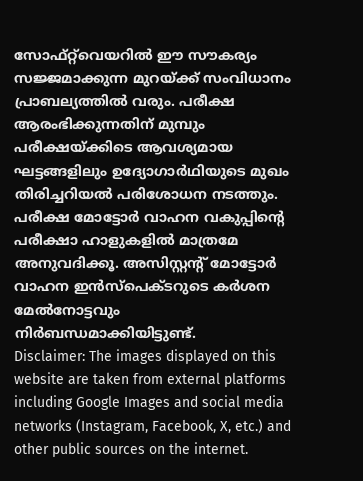സോഫ്റ്റ്‌വെയറിൽ ഈ സൗകര്യം സജ്ജമാക്കുന്ന മുറയ്ക്ക് സംവിധാനം പ്രാബല്യത്തിൽ വരും. പരീക്ഷ ആരംഭിക്കുന്നതിന് മുമ്പും പരീക്ഷയ്ക്കിടെ ആവശ്യമായ ഘട്ടങ്ങളിലും ഉദ്യോഗാർഥിയുടെ മുഖം തിരിച്ചറിയൽ പരിശോധന നടത്തും. പരീക്ഷ മോട്ടോർ വാഹന വകുപ്പിന്റെ പരീക്ഷാ ഹാളുകളിൽ മാത്രമേ അനുവദിക്കൂ. അസിസ്റ്റന്റ് മോട്ടോർ വാഹന ഇൻസ്പെക്ടറുടെ കർശന മേൽനോട്ടവും നിർബന്ധമാക്കിയിട്ടുണ്ട്.
Disclaimer: The images displayed on this website are taken from external platforms including Google Images and social media networks (Instagram, Facebook, X, etc.) and other public sources on the internet.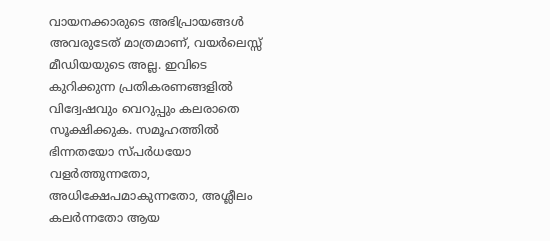വായനക്കാരുടെ അഭിപ്രായങ്ങള്‍ അവരുടേത് മാത്രമാണ്, വയർലെസ്സ് മീഡിയയുടെ അല്ല. ഇവിടെ കുറിക്കുന്ന പ്രതികരണങ്ങളിൽ വിദ്വേഷവും വെറുപ്പും കലരാതെ സൂക്ഷിക്കുക. സമൂഹത്തിൽ ഭിന്നതയോ സ്‌പർധയോ വളർത്തുന്നതോ, അധിക്ഷേപമാകുന്നതോ, അശ്ലീലം കലർന്നതോ ആയ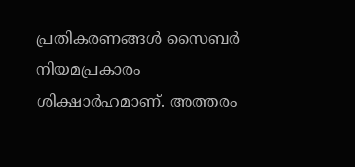പ്രതികരണങ്ങൾ സൈബർ നിയമപ്രകാരം ശിക്ഷാർഹമാണ്. അത്തരം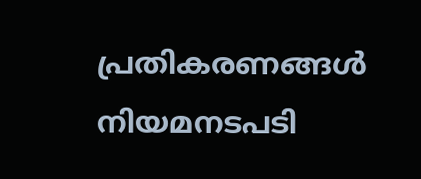പ്രതികരണങ്ങൾ നിയമനടപടി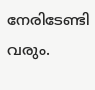നേരിടേണ്ടി വരും.